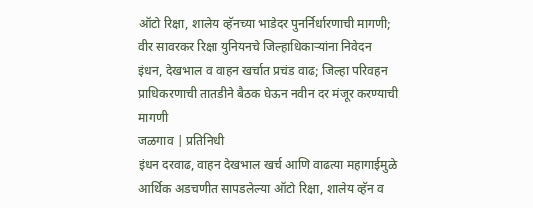ऑटो रिक्षा, शालेय व्हॅनच्या भाडेदर पुनर्निर्धारणाची मागणी; वीर सावरकर रिक्षा युनियनचे जिल्हाधिकाऱ्यांना निवेदन
इंधन, देखभाल व वाहन खर्चात प्रचंड वाढ; जिल्हा परिवहन प्राधिकरणाची तातडीने बैठक घेऊन नवीन दर मंजूर करण्याची मागणी
जळगाव | प्रतिनिधी
इंधन दरवाढ, वाहन देखभाल खर्च आणि वाढत्या महागाईमुळे आर्थिक अडचणीत सापडलेल्या ऑटो रिक्षा, शालेय व्हॅन व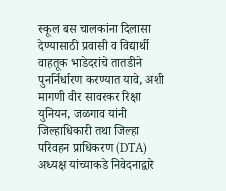स्कूल बस चालकांना दिलासा देण्यासाठी प्रवासी व विद्यार्थी वाहतूक भाडेदरांचे तातडीने पुनर्निर्धारण करण्यात यावे, अशी मागणी वीर सावरकर रिक्षा युनियन, जळगाव यांनी जिल्हाधिकारी तथा जिल्हा परिवहन प्राधिकरण (DTA) अध्यक्ष यांच्याकडे निवेदनाद्वारे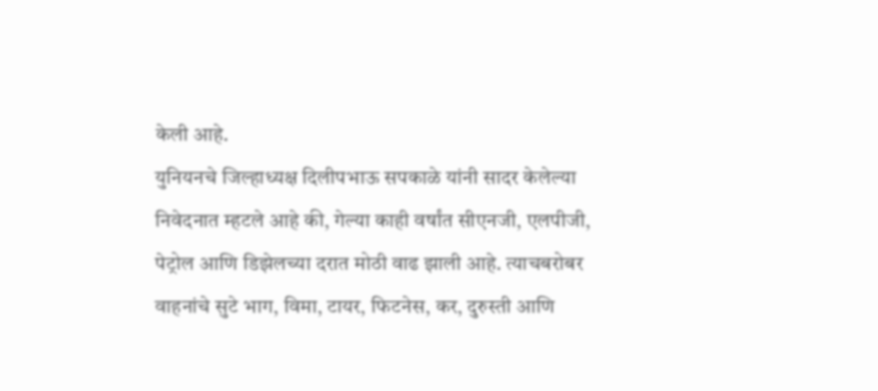केली आहे.
युनियनचे जिल्हाध्यक्ष दिलीपभाऊ सपकाळे यांनी सादर केलेल्या निवेदनात म्हटले आहे की, गेल्या काही वर्षांत सीएनजी, एलपीजी, पेट्रोल आणि डिझेलच्या दरात मोठी वाढ झाली आहे. त्याचबरोबर वाहनांचे सुटे भाग, विमा, टायर, फिटनेस, कर, दुरुस्ती आणि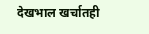देखभाल खर्चातही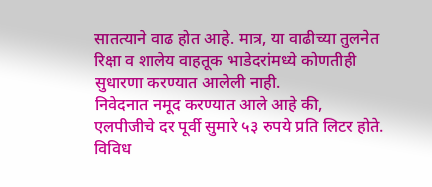सातत्याने वाढ होत आहे. मात्र, या वाढीच्या तुलनेत रिक्षा व शालेय वाहतूक भाडेदरांमध्ये कोणतीही सुधारणा करण्यात आलेली नाही.
निवेदनात नमूद करण्यात आले आहे की, एलपीजीचे दर पूर्वी सुमारे ५३ रुपये प्रति लिटर होते. विविध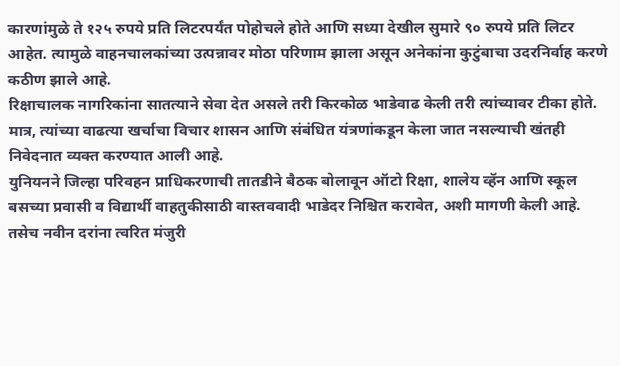कारणांमुळे ते १२५ रुपये प्रति लिटरपर्यंत पोहोचले होते आणि सध्या देखील सुमारे ९० रुपये प्रति लिटर आहेत. त्यामुळे वाहनचालकांच्या उत्पन्नावर मोठा परिणाम झाला असून अनेकांना कुटुंबाचा उदरनिर्वाह करणे कठीण झाले आहे.
रिक्षाचालक नागरिकांना सातत्याने सेवा देत असले तरी किरकोळ भाडेवाढ केली तरी त्यांच्यावर टीका होते. मात्र, त्यांच्या वाढत्या खर्चाचा विचार शासन आणि संबंधित यंत्रणांकडून केला जात नसल्याची खंतही निवेदनात व्यक्त करण्यात आली आहे.
युनियनने जिल्हा परिवहन प्राधिकरणाची तातडीने बैठक बोलावून ऑटो रिक्षा, शालेय व्हॅन आणि स्कूल बसच्या प्रवासी व विद्यार्थी वाहतुकीसाठी वास्तववादी भाडेदर निश्चित करावेत, अशी मागणी केली आहे. तसेच नवीन दरांना त्वरित मंजुरी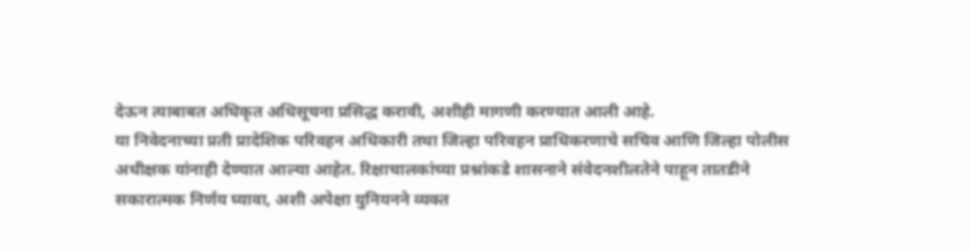देऊन त्याबाबत अधिकृत अधिसूचना प्रसिद्ध करावी, अशीही मागणी करण्यात आली आहे.
या निवेदनाच्या प्रती प्रादेशिक परिवहन अधिकारी तथा जिल्हा परिवहन प्राधिकरणाचे सचिव आणि जिल्हा पोलीस अधीक्षक यांनाही देण्यात आल्या आहेत. रिक्षाचालकांच्या प्रश्नांकडे शासनाने संवेदनशीलतेने पाहून तातडीने सकारात्मक निर्णय घ्यावा, अशी अपेक्षा युनियनने व्यक्त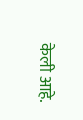केली आहे.